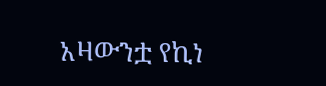አዛውንቷ የኪነ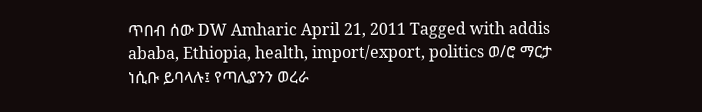ጥበብ ሰው DW Amharic April 21, 2011 Tagged with addis ababa, Ethiopia, health, import/export, politics ወ/ሮ ማርታ ነሲቡ ይባላሉ፤ የጣሊያንን ወረራ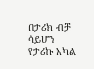በታሪክ ብቻ ሳይሆን የታሪኩ አካል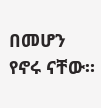በመሆን የኖሩ ናቸው።